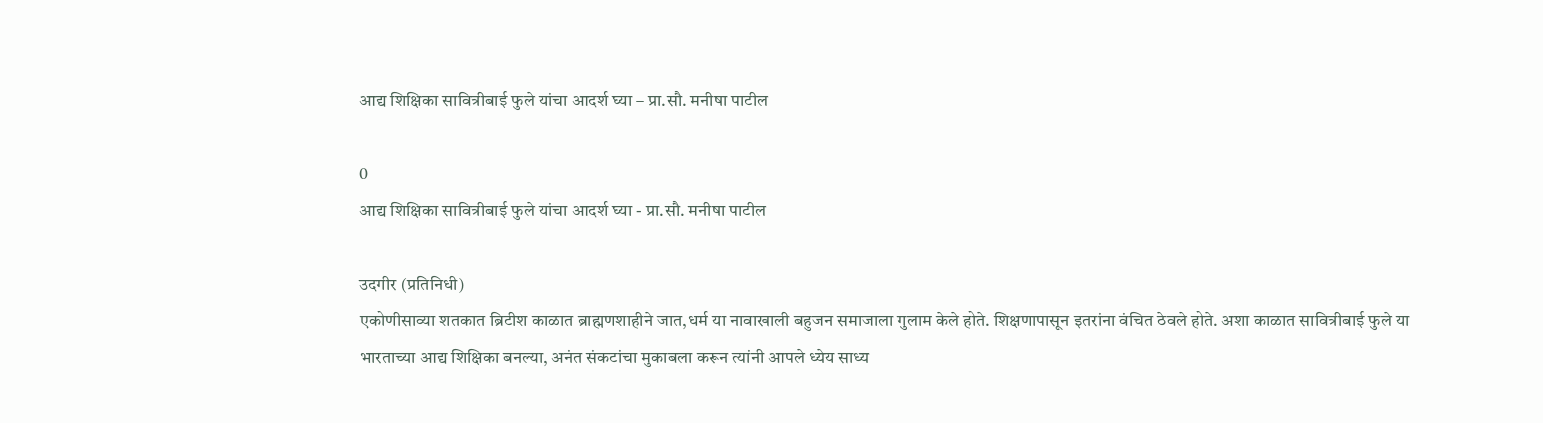आद्य शिक्षिका सावित्रीबाई फुले यांचा आदर्श घ्या – प्रा.सौ. मनीषा पाटील

0
आद्य शिक्षिका सावित्रीबाई फुले यांचा आदर्श घ्या - प्रा.सौ. मनीषा पाटील

उदगीर (प्रतिनिधी)
एकोणीसाव्या शतकात ब्रिटीश काळात ब्राह्मणशाहीने जात,धर्म या नावाखाली बहुजन समाजाला गुलाम केले होते. शिक्षणापासून इतरांना वंचित ठेवले होते. अशा काळात सावित्रीबाई फुले या भारताच्या आद्य शिक्षिका बनल्या, अनंत संकटांचा मुकाबला करून त्यांनी आपले ध्येय साध्य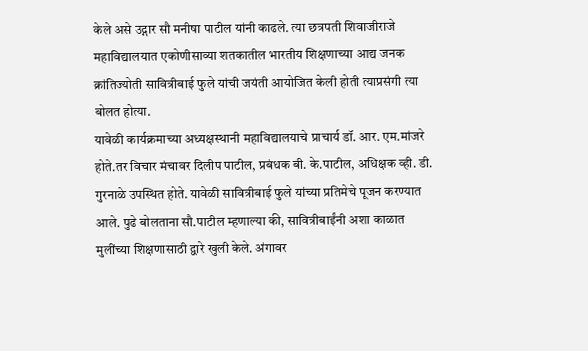केले असे उद्गार सौ मनीषा पाटील यांनी काढले. त्या छत्रपती शिवाजीराजे महाविद्यालयात एकोणीसाव्या शत‌कातील भारतीय शिक्षणाच्या आद्य जनक क्रांतिज्योती सावित्रीबाई फुले यांची जयंती आयोजित केली होती त्याप्रसंगी त्या बोलत होत्या.
यावेळी कार्यक्रमाच्या अध्यक्षस्थानी महाविद्यालयाचे प्राचार्य डॉ. आर. एम.मांजरे होते.तर विचार मंचावर दिलीप पाटील, प्रबंधक बी. के.पाटील, अधिक्षक व्ही. डी. गुरनाळे उपस्थित होते. यावेळी सावित्रीबाई फुले यांच्या प्रतिमेचे पूजन करण्यात आले. पुढे बोलताना सौ.पाटील म्हणाल्या की, सावित्रीबाईंनी अशा काळात मुलींच्या शिक्षणासाठी द्वारे खुली केले. अंगावर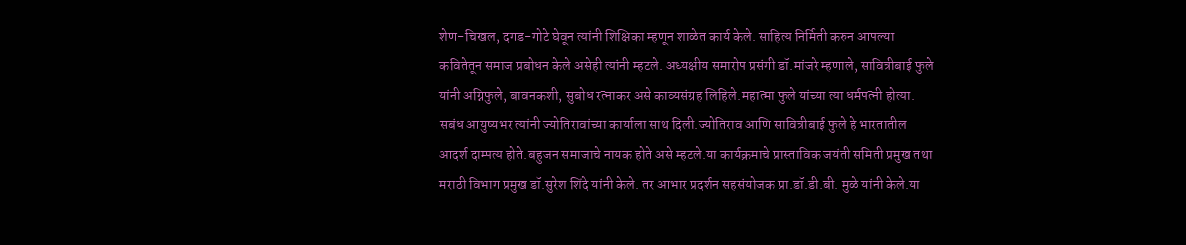शेण-चिखल, दगड-गोटे घेवून त्यांनी शिक्षिका म्हणून शाळेत कार्य केले. साहित्य निर्मिती करुन आपल्या कवितेतून समाज प्रबोधन केले असेही त्यांनी म्हटले. अध्यक्षीय समारोप प्रसंगी डॉ.मांजरे म्हणाले, सावित्रीबाई फुले यांनी अग्निफुले, बावनकशी, सुबोध रत्नाकर असे काव्यसंग्रह लिहिले.महात्मा फुले यांच्या त्या धर्मपत्नी होत्या. सबंध आयुष्यभर त्यांनी ज्योतिरावांच्या कार्याला साथ दिली.ज्योतिराव आणि सावित्रीबाई फुले हे भारतातील आदर्श दाम्पत्य होते.बहुजन समाजाचे नायक होते असे म्हटले.या कार्यक्रमाचे प्रास्ताविक जयंती समिती प्रमुख तथा मराठी विभाग प्रमुख डॉ.सुरेश शिंदे यांनी केले. तर आभार प्रदर्शन सहसंयोजक प्रा.डॉ.डी.बी. मुळे यांनी केले.या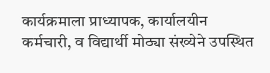कार्यक्रमाला प्राध्यापक, कार्यालयीन कर्मचारी, व विद्यार्थी मोठ्या संख्येने उपस्थित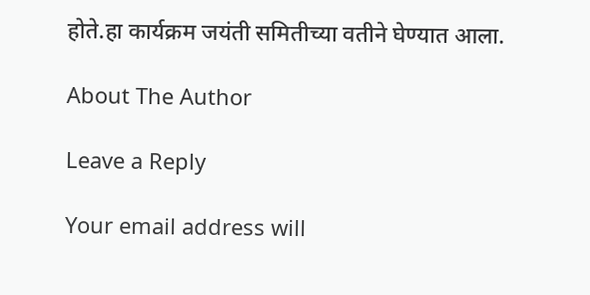होते.हा कार्यक्रम जयंती समितीच्या वतीने घेण्यात आला.

About The Author

Leave a Reply

Your email address will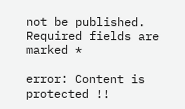not be published. Required fields are marked *

error: Content is protected !!